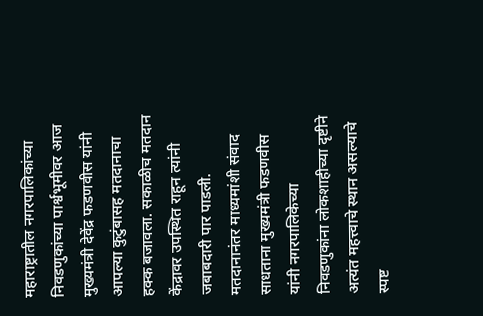महाराष्ट्रातील नगरपालिकांच्या निवडणुकांच्या पार्श्वभूमीवर आज मुख्यमंत्री देवेंद्र फडणवीस यांनी आपल्या कुटुंबासह मतदानाचा हक्क बजावला. सकाळीच मतदान केंद्रावर उपस्थित राहून त्यांनी जबाबदारी पार पाडली. मतदानानंतर माध्यमांशी संवाद साधताना मुख्यमंत्री फडणवीस यांनी नगरपालिकेच्या निवडणुकांना लोकशाहीच्या दृष्टीने अत्यंत महत्त्वाचे स्थान असल्याचे स्पष्ट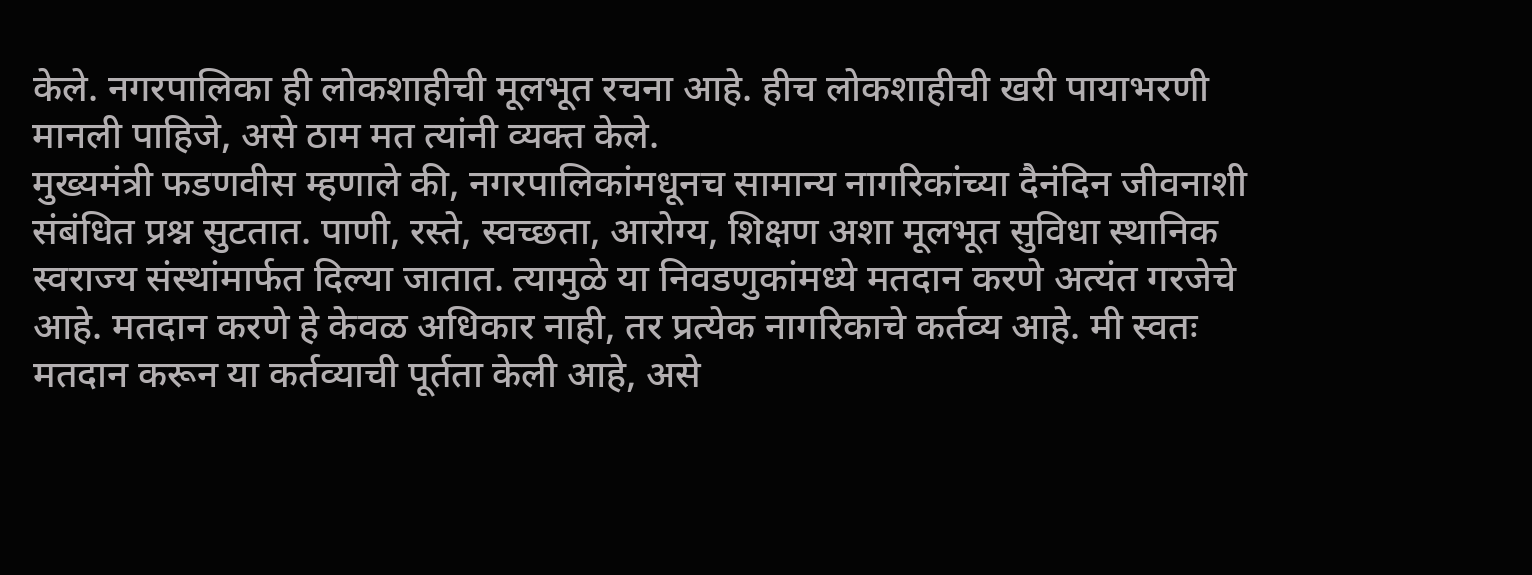केले. नगरपालिका ही लोकशाहीची मूलभूत रचना आहे. हीच लोकशाहीची खरी पायाभरणी मानली पाहिजे, असे ठाम मत त्यांनी व्यक्त केले.
मुख्यमंत्री फडणवीस म्हणाले की, नगरपालिकांमधूनच सामान्य नागरिकांच्या दैनंदिन जीवनाशी संबंधित प्रश्न सुटतात. पाणी, रस्ते, स्वच्छता, आरोग्य, शिक्षण अशा मूलभूत सुविधा स्थानिक स्वराज्य संस्थांमार्फत दिल्या जातात. त्यामुळे या निवडणुकांमध्ये मतदान करणे अत्यंत गरजेचे आहे. मतदान करणे हे केवळ अधिकार नाही, तर प्रत्येक नागरिकाचे कर्तव्य आहे. मी स्वतः मतदान करून या कर्तव्याची पूर्तता केली आहे, असे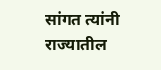सांगत त्यांनी राज्यातील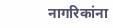नागरिकांना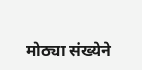मोठ्या संख्येने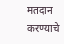मतदान करण्याचे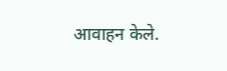आवाहन केले.